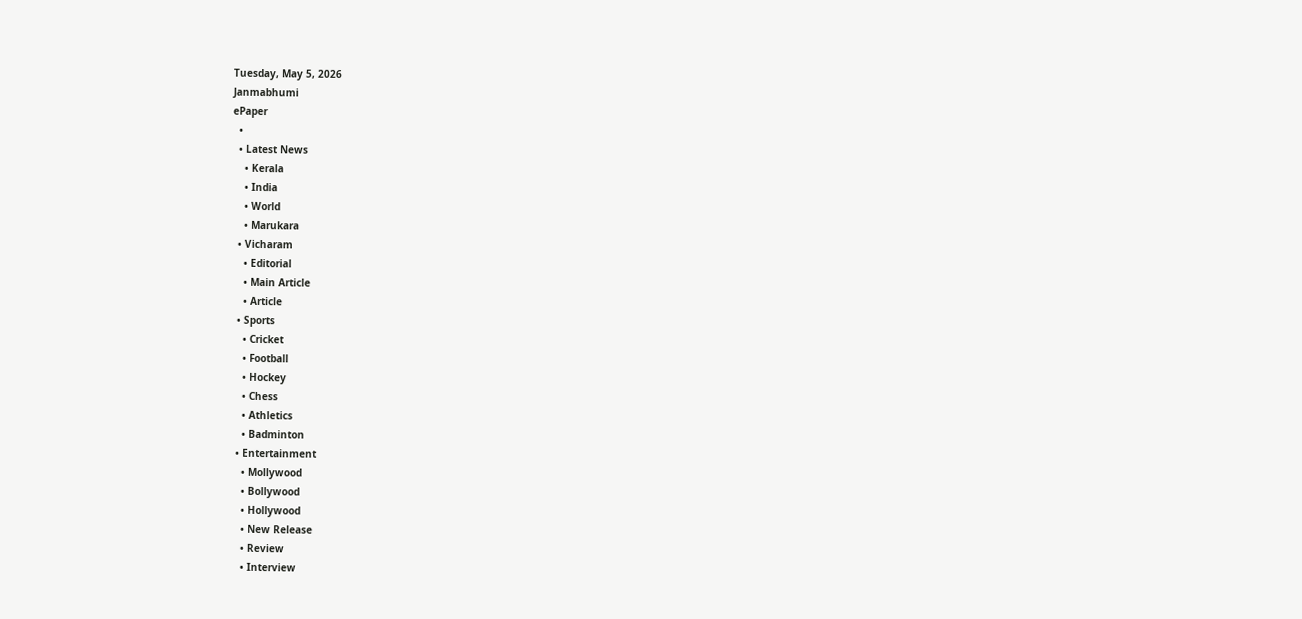Tuesday, May 5, 2026
Janmabhumi
ePaper
  •
  • Latest News
    • Kerala
    • India
    • World
    • Marukara
  • Vicharam
    • Editorial
    • Main Article
    • Article
  • Sports
    • Cricket
    • Football
    • Hockey
    • Chess
    • Athletics
    • Badminton
  • Entertainment
    • Mollywood
    • Bollywood
    • Hollywood
    • New Release
    • Review
    • Interview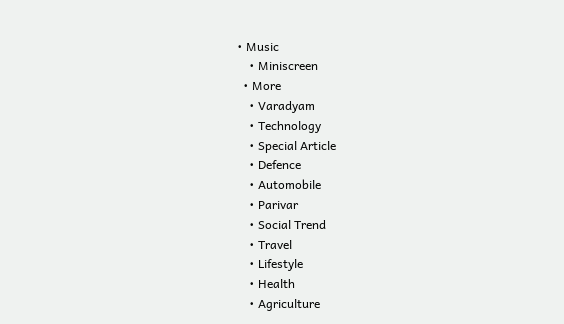• Music
    • Miniscreen
  • More
    • Varadyam
    • Technology
    • Special Article
    • Defence
    • Automobile
    • Parivar
    • Social Trend
    • Travel
    • Lifestyle
    • Health
    • Agriculture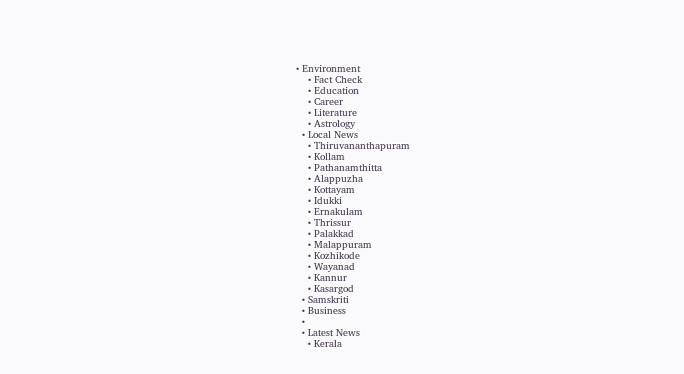• Environment
    • Fact Check
    • Education
    • Career
    • Literature
    • Astrology
  • Local News
    • Thiruvananthapuram
    • Kollam
    • Pathanamthitta
    • Alappuzha
    • Kottayam
    • Idukki
    • Ernakulam
    • Thrissur
    • Palakkad
    • Malappuram
    • Kozhikode
    • Wayanad
    • Kannur
    • Kasargod
  • Samskriti
  • Business
  •
  • Latest News
    • Kerala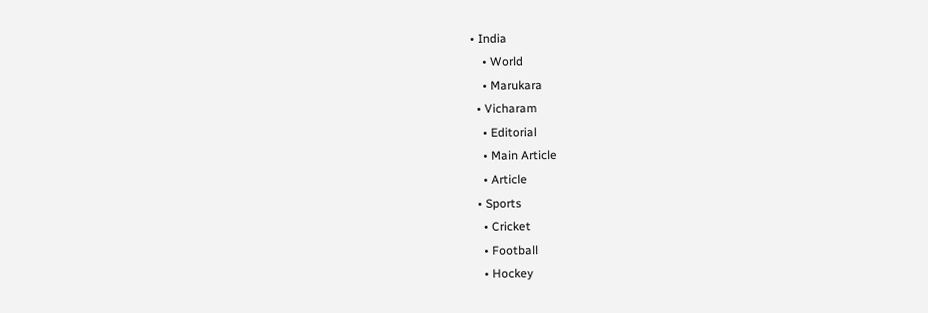• India
    • World
    • Marukara
  • Vicharam
    • Editorial
    • Main Article
    • Article
  • Sports
    • Cricket
    • Football
    • Hockey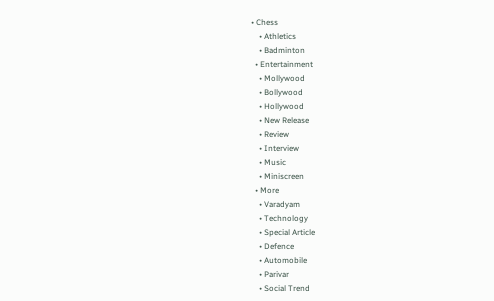• Chess
    • Athletics
    • Badminton
  • Entertainment
    • Mollywood
    • Bollywood
    • Hollywood
    • New Release
    • Review
    • Interview
    • Music
    • Miniscreen
  • More
    • Varadyam
    • Technology
    • Special Article
    • Defence
    • Automobile
    • Parivar
    • Social Trend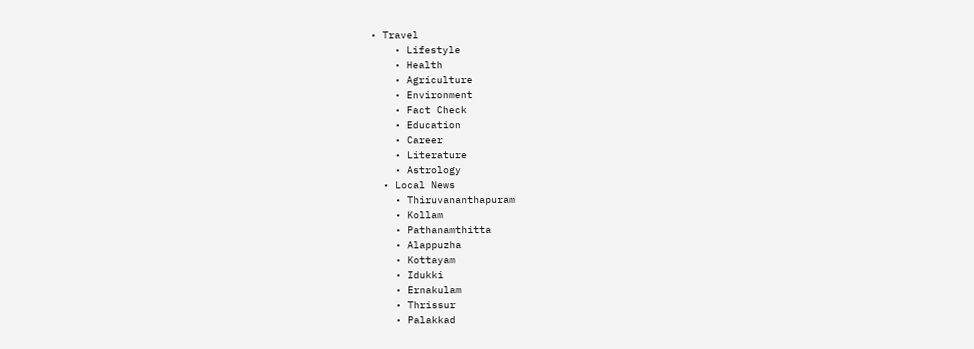• Travel
    • Lifestyle
    • Health
    • Agriculture
    • Environment
    • Fact Check
    • Education
    • Career
    • Literature
    • Astrology
  • Local News
    • Thiruvananthapuram
    • Kollam
    • Pathanamthitta
    • Alappuzha
    • Kottayam
    • Idukki
    • Ernakulam
    • Thrissur
    • Palakkad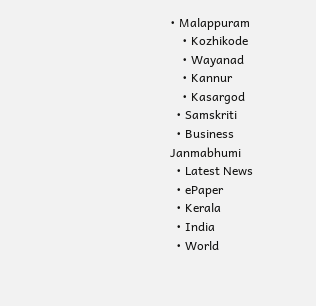• Malappuram
    • Kozhikode
    • Wayanad
    • Kannur
    • Kasargod
  • Samskriti
  • Business
Janmabhumi
  • Latest News
  • ePaper
  • Kerala
  • India
  • World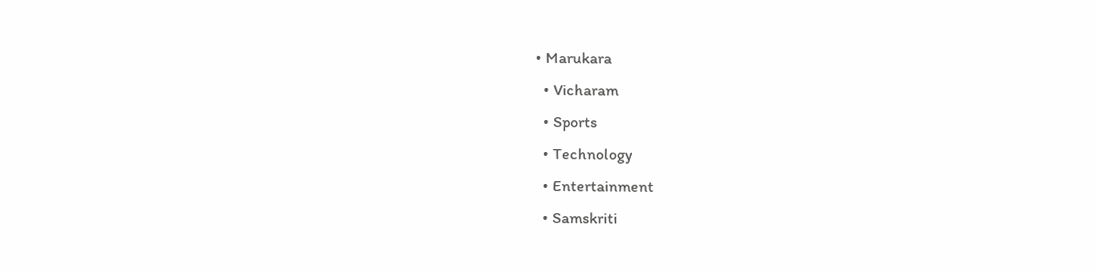• Marukara
  • Vicharam
  • Sports
  • Technology
  • Entertainment
  • Samskriti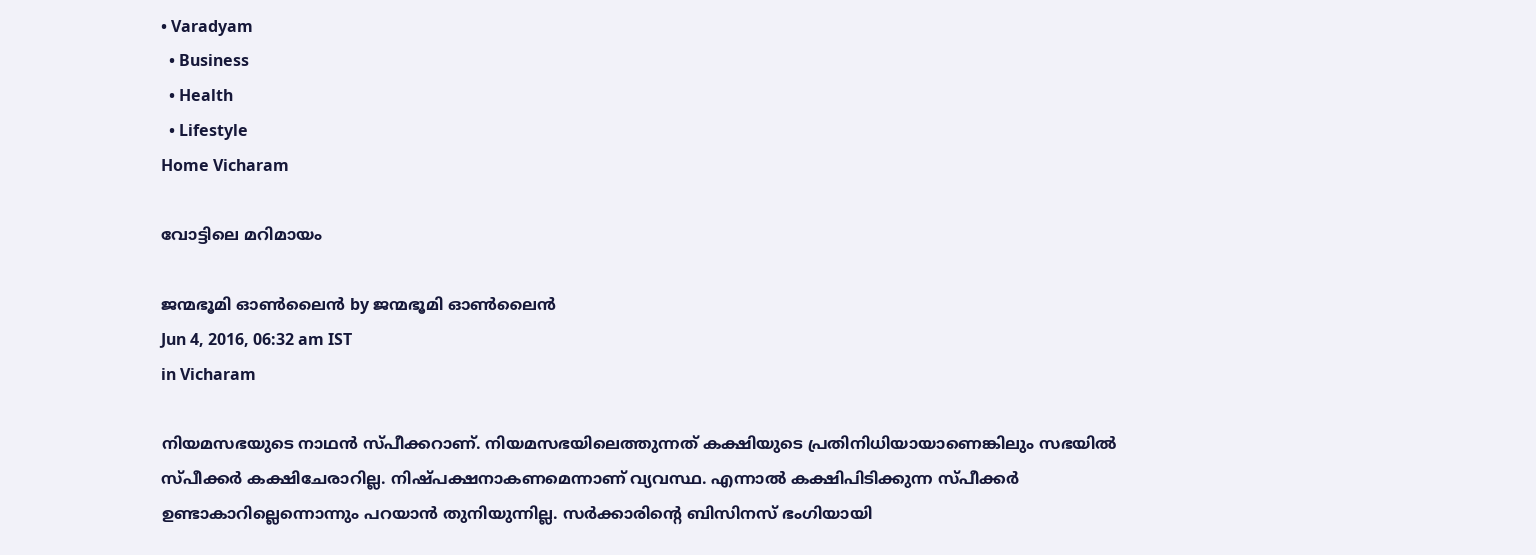• Varadyam
  • Business
  • Health
  • Lifestyle
Home Vicharam

വോട്ടിലെ മറിമായം

ജന്മഭൂമി ഓണ്‍ലൈന്‍ by ജന്മഭൂമി ഓണ്‍ലൈന്‍
Jun 4, 2016, 06:32 am IST
in Vicharam

നിയമസഭയുടെ നാഥന്‍ സ്പീക്കറാണ്. നിയമസഭയിലെത്തുന്നത് കക്ഷിയുടെ പ്രതിനിധിയായാണെങ്കിലും സഭയില്‍ സ്പീക്കര്‍ കക്ഷിചേരാറില്ല. നിഷ്പക്ഷനാകണമെന്നാണ് വ്യവസ്ഥ. എന്നാല്‍ കക്ഷിപിടിക്കുന്ന സ്പീക്കര്‍ ഉണ്ടാകാറില്ലെന്നൊന്നും പറയാന്‍ തുനിയുന്നില്ല. സര്‍ക്കാരിന്റെ ബിസിനസ് ഭംഗിയായി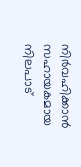നിര്‍വഹിക്കാന്‍ സഹായകമായ നിലപാട്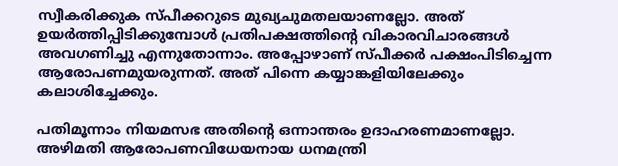സ്വീകരിക്കുക സ്പീക്കറുടെ മുഖ്യചുമതലയാണല്ലോ. അത് ഉയര്‍ത്തിപ്പിടിക്കുമ്പോള്‍ പ്രതിപക്ഷത്തിന്റെ വികാരവിചാരങ്ങള്‍ അവഗണിച്ചു എന്നുതോന്നാം. അപ്പോഴാണ് സ്പീക്കര്‍ പക്ഷംപിടിച്ചെന്ന ആരോപണമുയരുന്നത്. അത് പിന്നെ കയ്യാങ്കളിയിലേക്കും കലാശിച്ചേക്കും.

പതിമൂന്നാം നിയമസഭ അതിന്റെ ഒന്നാന്തരം ഉദാഹരണമാണല്ലോ. അഴിമതി ആരോപണവിധേയനായ ധനമന്ത്രി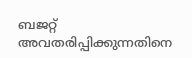ബജറ്റ് അവതരിപ്പിക്കുന്നതിനെ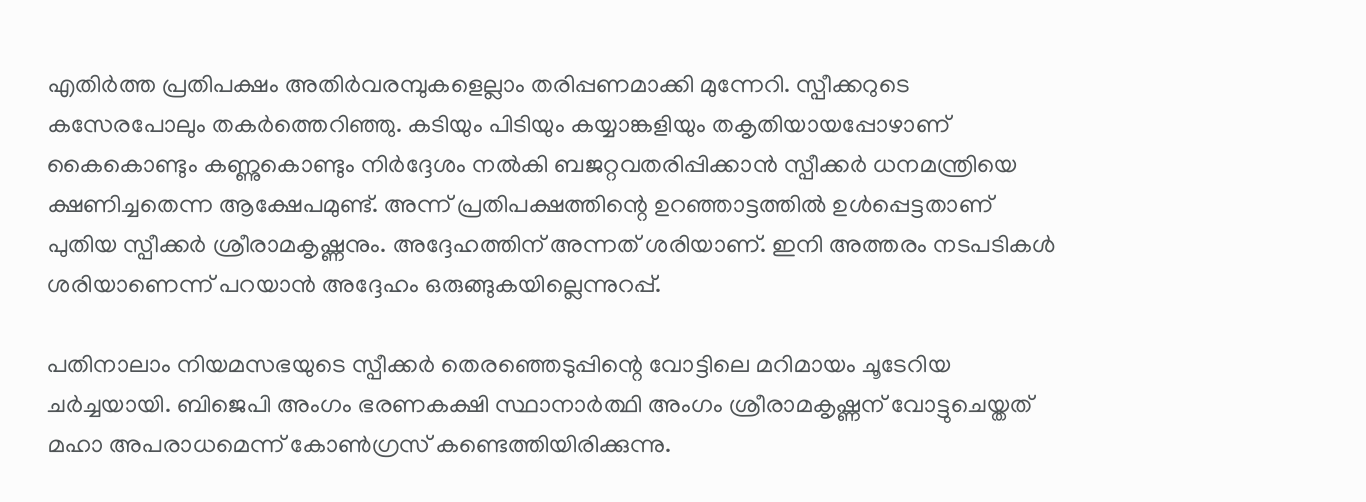എതിര്‍ത്ത പ്രതിപക്ഷം അതിര്‍വരമ്പുകളെല്ലാം തരിപ്പണമാക്കി മുന്നേറി. സ്പീക്കറുടെ കസേരപോലും തകര്‍ത്തെറിഞ്ഞു. കടിയും പിടിയും കയ്യാങ്കളിയും തകൃതിയായപ്പോഴാണ് കൈകൊണ്ടും കണ്ണുകൊണ്ടും നിര്‍ദ്ദേശം നല്‍കി ബജറ്റവതരിപ്പിക്കാന്‍ സ്പീക്കര്‍ ധനമന്ത്രിയെ ക്ഷണിച്ചതെന്ന ആക്ഷേപമുണ്ട്. അന്ന് പ്രതിപക്ഷത്തിന്റെ ഉറഞ്ഞാട്ടത്തില്‍ ഉള്‍പ്പെട്ടതാണ് പുതിയ സ്പീക്കര്‍ ശ്രീരാമകൃഷ്ണനും. അദ്ദേഹത്തിന് അന്നത് ശരിയാണ്. ഇനി അത്തരം നടപടികള്‍ ശരിയാണെന്ന് പറയാന്‍ അദ്ദേഹം ഒരുങ്ങുകയില്ലെന്നുറപ്പ്.

പതിനാലാം നിയമസഭയുടെ സ്പീക്കര്‍ തെരഞ്ഞെടുപ്പിന്റെ വോട്ടിലെ മറിമായം ചൂടേറിയ ചര്‍ച്ചയായി. ബിജെപി അംഗം ഭരണകക്ഷി സ്ഥാനാര്‍ത്ഥി അംഗം ശ്രീരാമകൃഷ്ണന് വോട്ടുചെയ്തത് മഹാ അപരാധമെന്ന് കോണ്‍ഗ്രസ് കണ്ടെത്തിയിരിക്കുന്നു.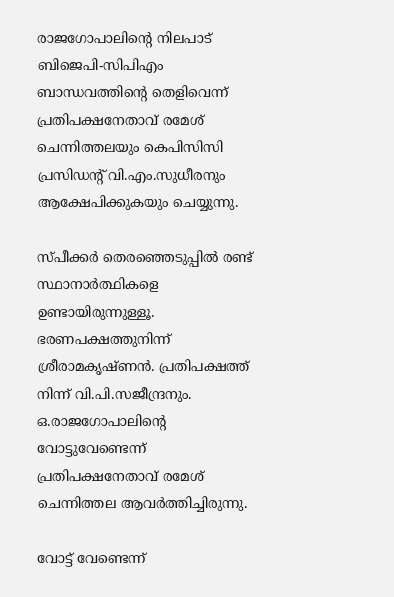രാജഗോപാലിന്റെ നിലപാട് ബിജെപി-സിപിഎം ബാന്ധവത്തിന്റെ തെളിവെന്ന് പ്രതിപക്ഷനേതാവ് രമേശ് ചെന്നിത്തലയും കെപിസിസി പ്രസിഡന്റ് വി.എം.സുധീരനും ആക്ഷേപിക്കുകയും ചെയ്യുന്നു.

സ്പീക്കര്‍ തെരഞ്ഞെടുപ്പില്‍ രണ്ട് സ്ഥാനാര്‍ത്ഥികളെ ഉണ്ടായിരുന്നുള്ളൂ. ഭരണപക്ഷത്തുനിന്ന് ശ്രീരാമകൃഷ്ണന്‍. പ്രതിപക്ഷത്ത് നിന്ന് വി.പി.സജീന്ദ്രനും. ഒ.രാജഗോപാലിന്റെ വോട്ടുവേണ്ടെന്ന് പ്രതിപക്ഷനേതാവ് രമേശ് ചെന്നിത്തല ആവര്‍ത്തിച്ചിരുന്നു.

വോട്ട് വേണ്ടെന്ന്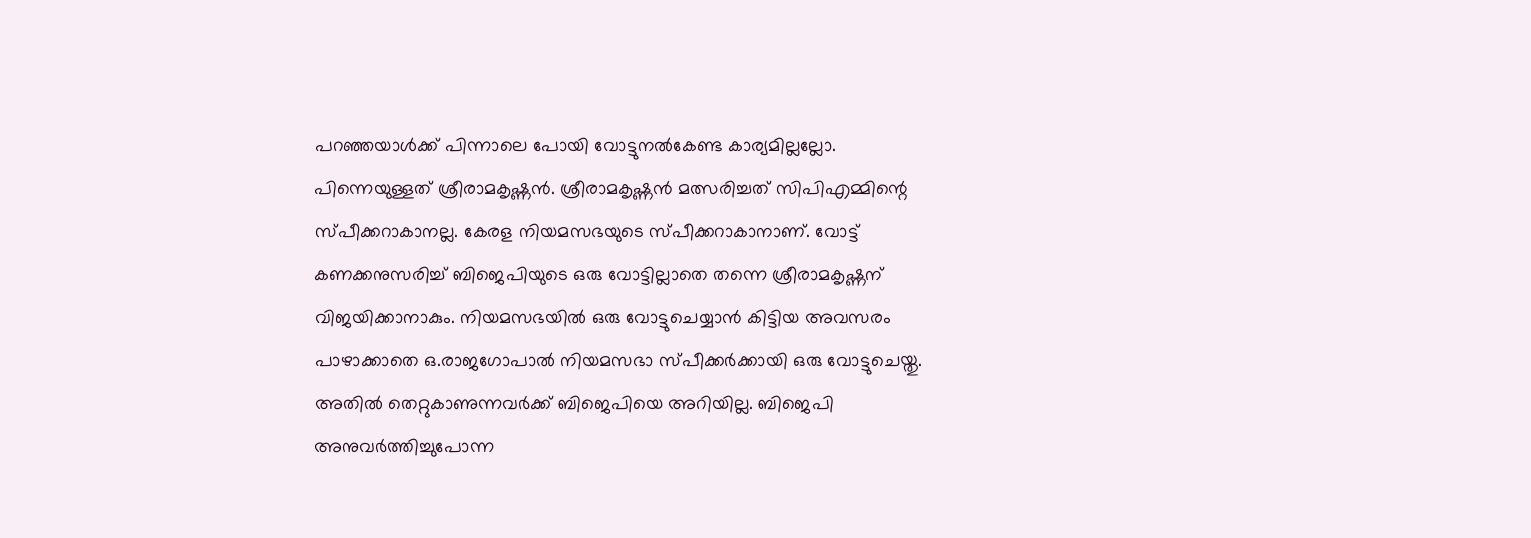പറഞ്ഞയാള്‍ക്ക് പിന്നാലെ പോയി വോട്ടുനല്‍കേണ്ട കാര്യമില്ലല്ലോ. പിന്നെയുള്ളത് ശ്രീരാമകൃഷ്ണന്‍. ശ്രീരാമകൃഷ്ണന്‍ മത്സരിച്ചത് സിപിഎമ്മിന്റെ സ്പീക്കറാകാനല്ല. കേരള നിയമസഭയുടെ സ്പീക്കറാകാനാണ്. വോട്ട് കണക്കനുസരിച്ച് ബിജെപിയുടെ ഒരു വോട്ടില്ലാതെ തന്നെ ശ്രീരാമകൃഷ്ണന് വിജയിക്കാനാകും. നിയമസഭയില്‍ ഒരു വോട്ടുചെയ്യാന്‍ കിട്ടിയ അവസരം പാഴാക്കാതെ ഒ.രാജഗോപാല്‍ നിയമസഭാ സ്പീക്കര്‍ക്കായി ഒരു വോട്ടുചെയ്തു. അതില്‍ തെറ്റുകാണുന്നവര്‍ക്ക് ബിജെപിയെ അറിയില്ല. ബിജെപി അനുവര്‍ത്തിച്ചുപോന്ന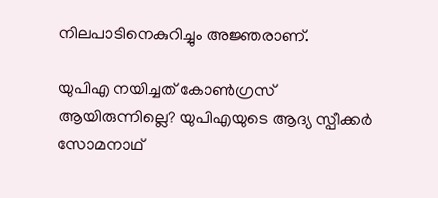നിലപാടിനെകുറിച്ചും അജ്ഞരാണ്.

യുപിഎ നയിച്ചത് കോണ്‍ഗ്രസ് ആയിരുന്നില്ലെ? യുപിഎയുടെ ആദ്യ സ്പീക്കര്‍ സോമനാഥ്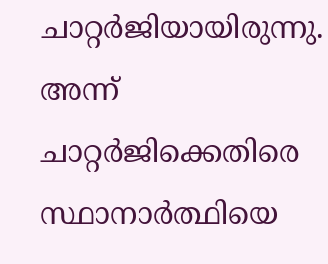ചാറ്റര്‍ജിയായിരുന്നു. അന്ന് ചാറ്റര്‍ജിക്കെതിരെ സ്ഥാനാര്‍ത്ഥിയെ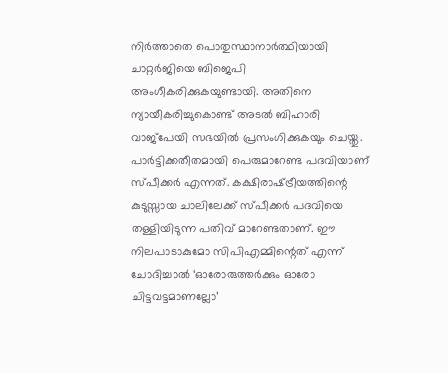നിര്‍ത്താതെ പൊതുസ്ഥാനാര്‍ത്ഥിയായി ചാറ്റര്‍ജിയെ ബിജെപി അംഗീകരിക്കുകയുണ്ടായി. അതിനെ ന്യായീകരിച്ചുകൊണ്ട് അടല്‍ ബിഹാരി വാജ്‌പേയി സഭയില്‍ പ്രസംഗിക്കുകയും ചെയ്തു. പാര്‍ട്ടിക്കതീതമായി പെരുമാറേണ്ട പദവിയാണ് സ്പീക്കര്‍ എന്നത്. കക്ഷിരാഷ്‌ട്രീയത്തിന്റെ കുടുസ്സായ ചാലിലേക്ക് സ്പീക്കര്‍ പദവിയെ തള്ളിയിടുന്ന പതിവ് മാറേണ്ടതാണ്. ഈ നിലപാടാകുമോ സിപിഎമ്മിന്റെത് എന്ന് ചോദിച്ചാല്‍ ‘ഓരോരുത്തര്‍ക്കും ഓരോ ചിട്ടവട്ടമാണല്ലോ’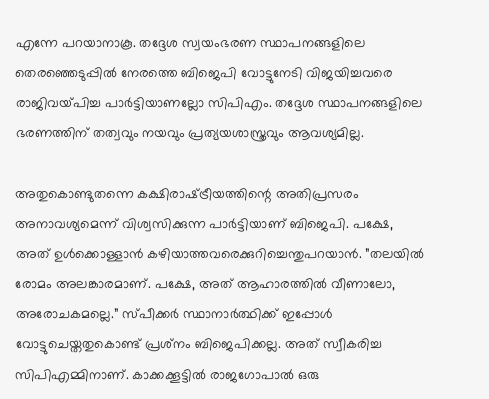എന്നേ പറയാനാകൂ. തദ്ദേശ സ്വയംഭരണ സ്ഥാപനങ്ങളിലെ തെരഞ്ഞെടുപ്പില്‍ നേരത്തെ ബിജെപി വോട്ടുനേടി വിജയിച്ചവരെ രാജിവയ്‌പിച്ച പാര്‍ട്ടിയാണല്ലോ സിപിഎം. തദ്ദേശ സ്ഥാപനങ്ങളിലെ ഭരണത്തിന് തത്വവും നയവും പ്രത്യയശാസ്ത്രവും ആവശ്യമില്ല.

അതുകൊണ്ടുതന്നെ കക്ഷിരാഷ്‌ട്രീയത്തിന്റെ അതിപ്രസരം അനാവശ്യമെന്ന് വിശ്വസിക്കുന്ന പാര്‍ട്ടിയാണ് ബിജെപി. പക്ഷേ, അത് ഉള്‍ക്കൊള്ളാന്‍ കഴിയാത്തവരെക്കുറിച്ചെന്തുപറയാന്‍. ”തലയില്‍ രോമം അലങ്കാരമാണ്. പക്ഷേ, അത് ആഹാരത്തില്‍ വീണാലോ, അരോചകമല്ലെ.” സ്പീക്കര്‍ സ്ഥാനാര്‍ത്ഥിക്ക് ഇപ്പോള്‍ വോട്ടുചെയ്തതുകൊണ്ട് പ്രശ്‌നം ബിജെപിക്കല്ല. അത് സ്വീകരിച്ച സിപിഎമ്മിനാണ്. കാക്കക്കൂട്ടില്‍ രാജഗോപാല്‍ ഒരു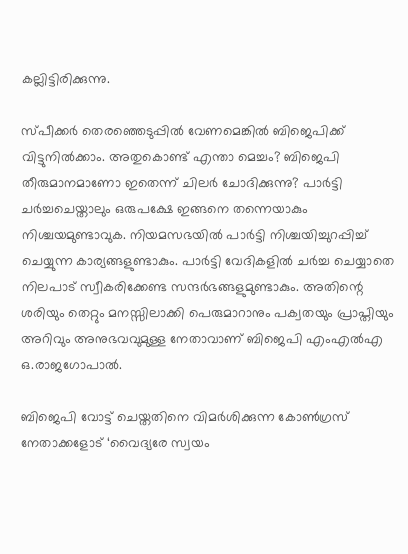കല്ലിട്ടിരിക്കുന്നു.

സ്പീക്കര്‍ തെരഞ്ഞെടുപ്പില്‍ വേണമെങ്കില്‍ ബിജെപിക്ക് വിട്ടുനില്‍ക്കാം. അതുകൊണ്ട് എന്താ മെച്ചം? ബിജെപി തീരുമാനമാണോ ഇതെന്ന് ചിലര്‍ ചോദിക്കുന്നു? പാര്‍ട്ടി ചര്‍ച്ചചെയ്താലും ഒരുപക്ഷേ ഇങ്ങനെ തന്നെയാകും നിശ്ചയമുണ്ടാവുക. നിയമസഭയില്‍ പാര്‍ട്ടി നിശ്ചയിച്ചുറപ്പിച്ച് ചെയ്യുന്ന കാര്യങ്ങളുണ്ടാകും. പാര്‍ട്ടി വേദികളില്‍ ചര്‍ച്ച ചെയ്യാതെ നിലപാട് സ്വീകരിക്കേണ്ട സന്ദര്‍ഭങ്ങളുമുണ്ടാകും. അതിന്റെ ശരിയും തെറ്റും മനസ്സിലാക്കി പെരുമാറാനും പക്വതയും പ്രാപ്തിയും അറിവും അനുഭവവുമുള്ള നേതാവാണ് ബിജെപി എംഎല്‍എ ഒ.രാജഗോപാല്‍.

ബിജെപി വോട്ട് ചെയ്തതിനെ വിമര്‍ശിക്കുന്ന കോണ്‍ഗ്രസ് നേതാക്കളോട് ‘വൈദ്യരേ സ്വയം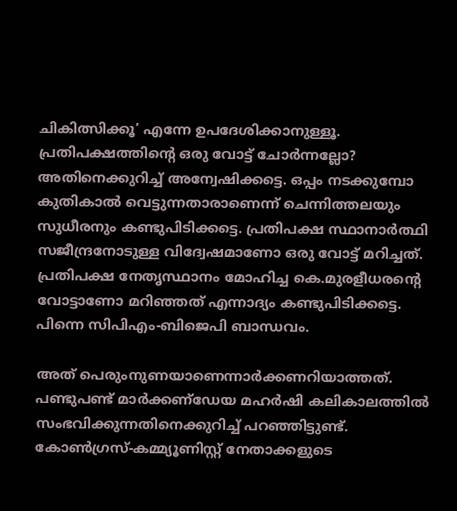ചികിത്സിക്കൂ’ എന്നേ ഉപദേശിക്കാനുള്ളൂ. പ്രതിപക്ഷത്തിന്റെ ഒരു വോട്ട് ചോര്‍ന്നല്ലോ? അതിനെക്കുറിച്ച് അന്വേഷിക്കട്ടെ. ഒപ്പം നടക്കുമ്പോ കുതികാല്‍ വെട്ടുന്നതാരാണെന്ന് ചെന്നിത്തലയും സുധീരനും കണ്ടുപിടിക്കട്ടെ. പ്രതിപക്ഷ സ്ഥാനാര്‍ത്ഥി സജീന്ദ്രനോടുള്ള വിദ്വേഷമാണോ ഒരു വോട്ട് മറിച്ചത്. പ്രതിപക്ഷ നേതൃസ്ഥാനം മോഹിച്ച കെ.മുരളീധരന്റെ വോട്ടാണോ മറിഞ്ഞത് എന്നാദ്യം കണ്ടുപിടിക്കട്ടെ. പിന്നെ സിപിഎം-ബിജെപി ബാന്ധവം.

അത് പെരുംനുണയാണെന്നാര്‍ക്കണറിയാത്തത്. പണ്ടുപണ്ട് മാര്‍ക്കണ്‌ഡേയ മഹര്‍ഷി കലികാലത്തില്‍ സംഭവിക്കുന്നതിനെക്കുറിച്ച് പറഞ്ഞിട്ടുണ്ട്. കോണ്‍ഗ്രസ്-കമ്മ്യൂണിസ്റ്റ് നേതാക്കളുടെ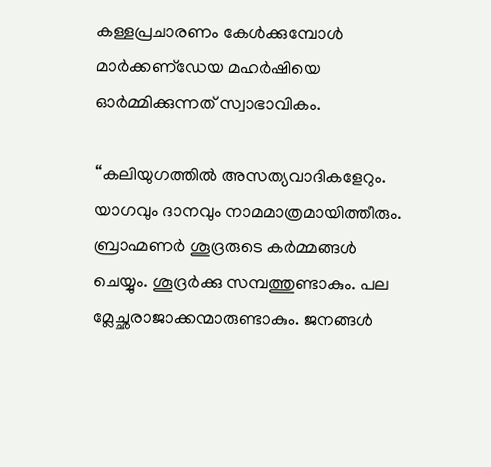കള്ളപ്രചാരണം കേള്‍ക്കുമ്പോള്‍ മാര്‍ക്കണ്‌ഡേയ മഹര്‍ഷിയെ ഓര്‍മ്മിക്കുന്നത് സ്വാഭാവികം.

“കലിയുഗത്തില്‍ അസത്യവാദികളേറും. യാഗവും ദാനവും നാമമാത്രമായിത്തീരും. ബ്രാഹ്മണര്‍ ശൂദ്രരുടെ കര്‍മ്മങ്ങള്‍ ചെയ്യും. ശൂദ്രര്‍ക്കു സമ്പത്തുണ്ടാകും. പല മ്ലേച്ഛരാജാക്കന്മാരുണ്ടാകും. ജനങ്ങള്‍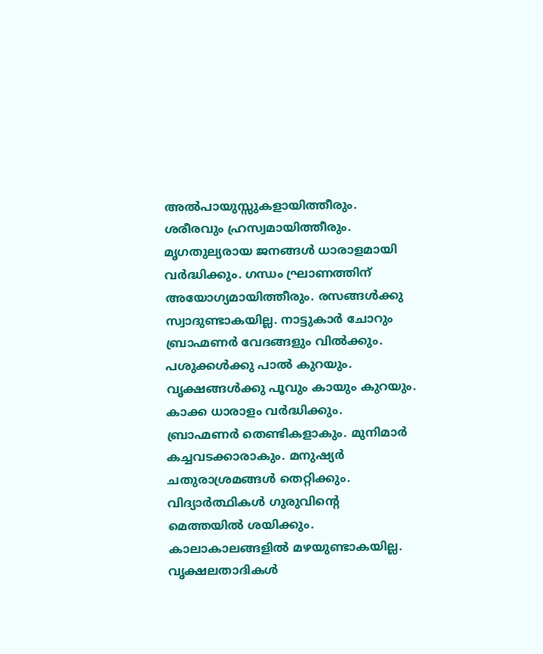അല്‍പായുസ്സുകളായിത്തീരും. ശരീരവും ഹ്രസ്വമായിത്തീരും. മൃഗതുല്യരായ ജനങ്ങള്‍ ധാരാളമായി വര്‍ദ്ധിക്കും. ഗന്ധം ഘ്രാണത്തിന് അയോഗ്യമായിത്തീരും. രസങ്ങള്‍ക്കു സ്വാദുണ്ടാകയില്ല. നാട്ടുകാര്‍ ചോറും ബ്രാഹ്മണര്‍ വേദങ്ങളും വില്‍ക്കും. പശുക്കള്‍ക്കു പാല്‍ കുറയും. വൃക്ഷങ്ങള്‍ക്കു പൂവും കായും കുറയും. കാക്ക ധാരാളം വര്‍ദ്ധിക്കും. ബ്രാഹ്മണര്‍ തെണ്ടികളാകും. മുനിമാര്‍ കച്ചവടക്കാരാകും. മനുഷ്യര്‍ ചതുരാശ്രമങ്ങള്‍ തെറ്റിക്കും. വിദ്യാര്‍ത്ഥികള്‍ ഗുരുവിന്റെ മെത്തയില്‍ ശയിക്കും. കാലാകാലങ്ങളില്‍ മഴയുണ്ടാകയില്ല. വൃക്ഷലതാദികള്‍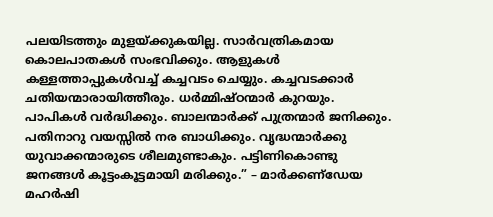പലയിടത്തും മുളയ്‌ക്കുകയില്ല. സാര്‍വത്രികമായ കൊലപാതകള്‍ സംഭവിക്കും. ആളുകള്‍ കള്ളത്താപ്പുകള്‍വച്ച് കച്ചവടം ചെയ്യും. കച്ചവടക്കാര്‍ ചതിയന്മാരായിത്തീരും. ധര്‍മ്മിഷ്ഠന്മാര്‍ കുറയും. പാപികള്‍ വര്‍ദ്ധിക്കും. ബാലന്മാര്‍ക്ക് പുത്രന്മാര്‍ ജനിക്കും. പതിനാറു വയസ്സില്‍ നര ബാധിക്കും. വൃദ്ധന്മാര്‍ക്കു യുവാക്കന്മാരുടെ ശീലമുണ്ടാകും. പട്ടിണികൊണ്ടു ജനങ്ങള്‍ കൂട്ടംകൂട്ടമായി മരിക്കും.” – മാര്‍ക്കണ്‌ഡേയ മഹര്‍ഷി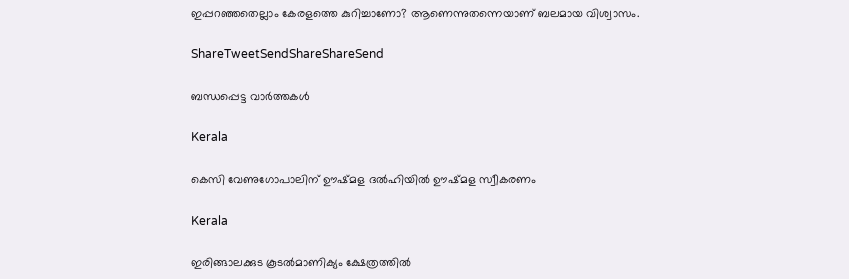ഇപ്പറഞ്ഞതെല്ലാം കേരളത്തെ കുറിച്ചാണോ? ആണെന്നുതന്നെയാണ് ബലമായ വിശ്വാസം.

ShareTweetSendShareShareSend

ബന്ധപ്പെട്ട വാര്‍ത്തകള്‍

Kerala

കെസി വേണുഗോപാലിന് ഊഷ്മള ദല്‍ഹിയില്‍ ഊഷ്മള സ്വീകരണം

Kerala

ഇരിങ്ങാലക്കുട കൂടല്‍മാണിക്യം ക്ഷേത്രത്തില്‍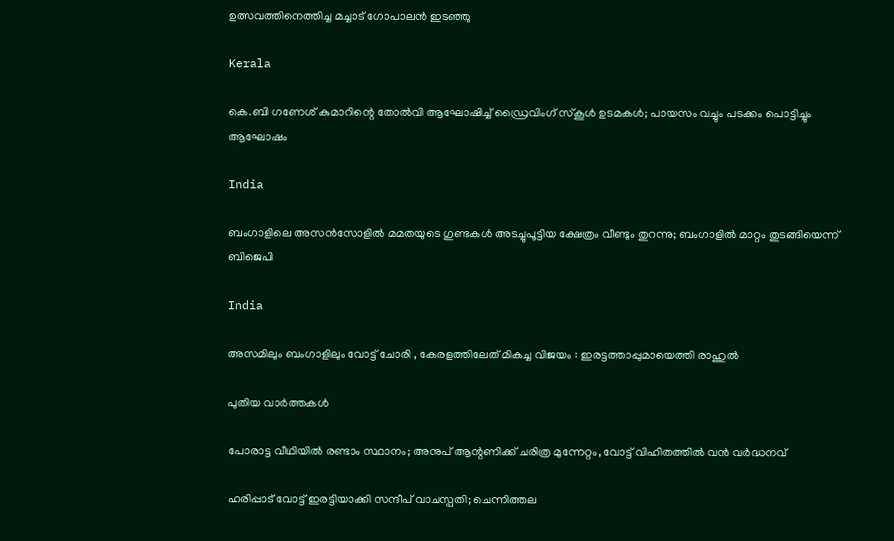ഉത്സവത്തിനെത്തിച്ച മച്ചാട് ഗോപാലന്‍ ഇടഞ്ഞു

Kerala

കെ.ബി ഗണേശ് കുമാറിന്റെ തോൽവി ആഘോഷിച്ച് ഡ്രൈവിംഗ് സ്കൂൾ ഉടമകൾ; പായസം വച്ചും പടക്കം പൊട്ടിച്ചും ആഘോഷം

India

ബംഗാളിലെ അസൻസോളിൽ മമതയുടെ ഗുണ്ടകൾ അടച്ചുപൂട്ടിയ ക്ഷേത്രം വീണ്ടും തുറന്നു; ബംഗാളിൽ മാറ്റം തുടങ്ങിയെന്ന് ബിജെപി

India

അസമിലും ബംഗാളിലും വോട്ട് ചോരി , കേരളത്തിലേത് മികച്ച വിജയം : ഇരട്ടത്താപ്പുമായെത്തി രാഹുൽ

പുതിയ വാര്‍ത്തകള്‍

പോരാട്ട വീഥിയില്‍ രണ്ടാം സ്ഥാനം; അനുപ് ആന്റണിക്ക് ചരിത്ര മുന്നേറ്റം, വോട്ട് വിഹിതത്തിൽ വൻ വർദ്ധനവ്

ഹരിപ്പാട് വോട്ട് ഇരട്ടിയാക്കി സന്ദീപ് വാചസ്പതി; ചെന്നിത്തല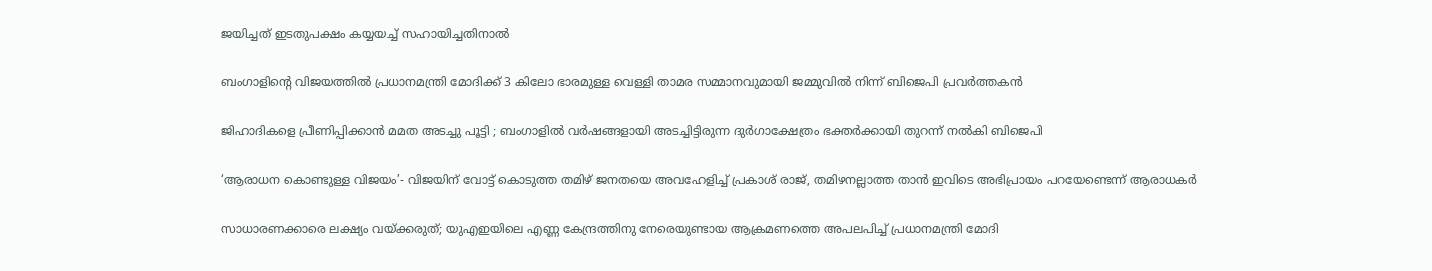ജയിച്ചത് ഇടതുപക്ഷം കയ്യയച്ച് സഹായിച്ചതിനാൽ

ബംഗാളിന്റെ വിജയത്തിൽ പ്രധാനമന്ത്രി മോദിക്ക് 3 കിലോ ഭാരമുള്ള വെള്ളി താമര സമ്മാനവുമായി ജമ്മുവിൽ നിന്ന് ബിജെപി പ്രവർത്തകൻ

ജിഹാദികളെ പ്രീണിപ്പിക്കാൻ മമത അടച്ചു പൂട്ടി ; ബംഗാളിൽ വർഷങ്ങളായി അടച്ചിട്ടിരുന്ന ദുർഗാക്ഷേത്രം ഭക്തർക്കായി തുറന്ന് നൽകി ബിജെപി

‘ആരാധന കൊണ്ടുള്ള വിജയം’- വിജയിന് വോട്ട് കൊടുത്ത തമിഴ് ജനതയെ അവഹേളിച്ച് പ്രകാശ് രാജ്, തമിഴനല്ലാത്ത താൻ ഇവിടെ അഭിപ്രായം പറയേണ്ടെന്ന് ആരാധകർ

സാധാരണക്കാരെ ലക്ഷ്യം വയ്‌ക്കരുത്; യുഎഇയിലെ എണ്ണ കേന്ദ്രത്തിനു നേരെയുണ്ടായ ആക്രമണത്തെ അപലപിച്ച് പ്രധാനമന്ത്രി മോദി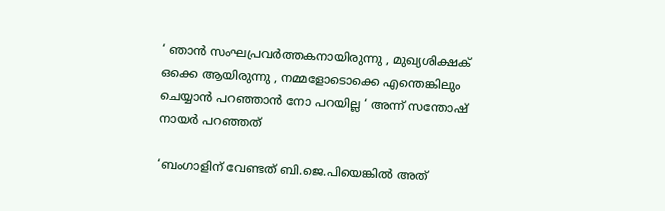‘ ഞാന്‍ സംഘപ്രവര്‍ത്തകനായിരുന്നു , മുഖ്യശിക്ഷക് ഒക്കെ ആയിരുന്നു , നമ്മളോടൊക്കെ എന്തെങ്കിലും ചെയ്യാൻ പറഞ്ഞാൻ നോ പറയില്ല ‘ അന്ന് സന്തോഷ് നായർ പറഞ്ഞത്

‘ബംഗാളിന് വേണ്ടത് ബി.ജെ.പിയെങ്കിൽ അത്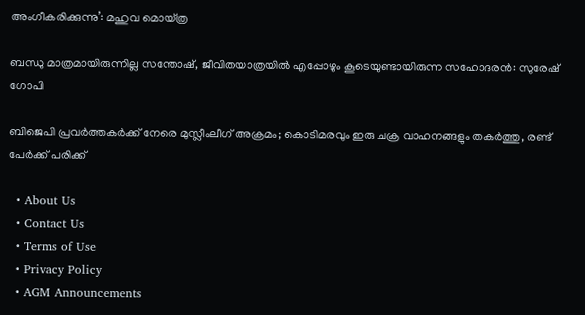അംഗീകരിക്കുന്നു’: മഹുവ മൊയ്ത്ര

ബന്ധു മാത്രമായിരുന്നില്ല സന്തോഷ്, ജീവിതയാത്രയിൽ എപ്പോഴും കൂടെയുണ്ടായിരുന്ന സഹോദരൻ: സുരേഷ് ഗോപി

ബിജെപി പ്രവര്‍ത്തകര്‍ക്ക് നേരെ മുസ്ലീംലീഗ് അക്രമം; കൊടിമരവും ഇരു ചക്ര വാഹനങ്ങളും തകര്‍ത്തു, രണ്ട് പേര്‍ക്ക് പരിക്ക്

  • About Us
  • Contact Us
  • Terms of Use
  • Privacy Policy
  • AGM Announcements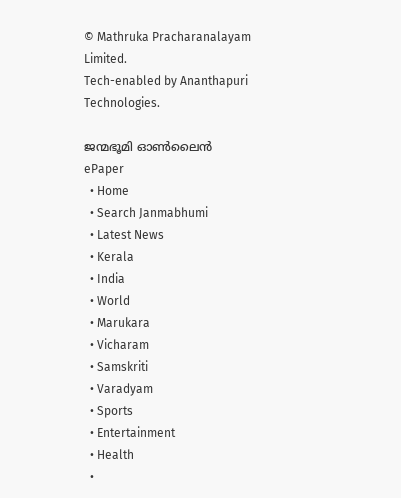© Mathruka Pracharanalayam Limited.
Tech-enabled by Ananthapuri Technologies.

ജന്മഭൂമി ഓണ്‍ലൈന്‍
ePaper
  • Home
  • Search Janmabhumi
  • Latest News
  • Kerala
  • India
  • World
  • Marukara
  • Vicharam
  • Samskriti
  • Varadyam
  • Sports
  • Entertainment
  • Health
  •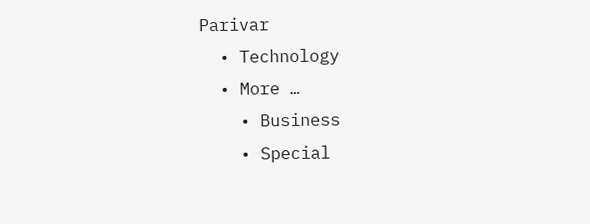Parivar
  • Technology
  • More …
    • Business
    • Special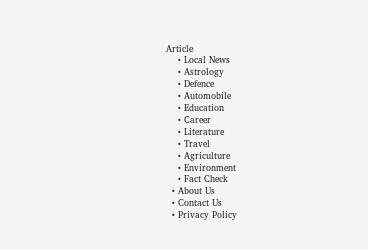Article
    • Local News
    • Astrology
    • Defence
    • Automobile
    • Education
    • Career
    • Literature
    • Travel
    • Agriculture
    • Environment
    • Fact Check
  • About Us
  • Contact Us
  • Privacy Policy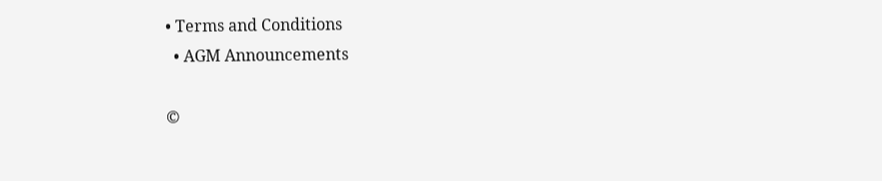• Terms and Conditions
  • AGM Announcements

©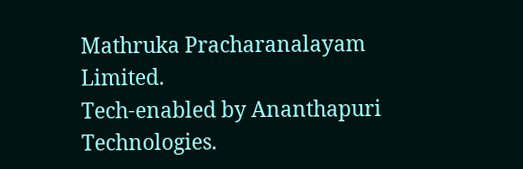Mathruka Pracharanalayam Limited.
Tech-enabled by Ananthapuri Technologies.